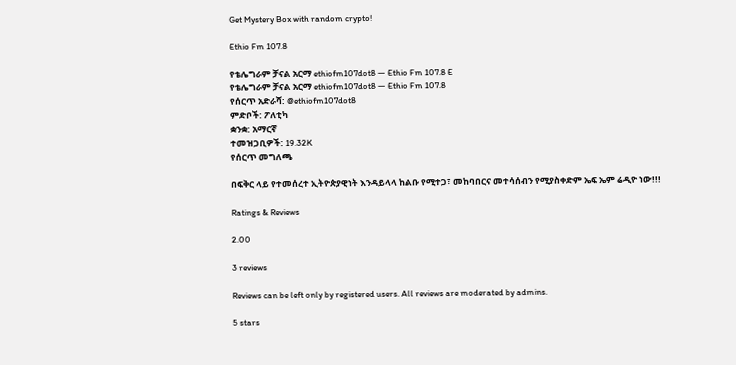Get Mystery Box with random crypto!

Ethio Fm 107.8

የቴሌግራም ቻናል አርማ ethiofm107dot8 — Ethio Fm 107.8 E
የቴሌግራም ቻናል አርማ ethiofm107dot8 — Ethio Fm 107.8
የሰርጥ አድራሻ: @ethiofm107dot8
ምድቦች: ፖለቲካ
ቋንቋ: አማርኛ
ተመዝጋቢዎች: 19.32K
የሰርጥ መግለጫ

በፍቅር ላይ የተመሰረተ ኢትዮጵያዊነት እንዳይላላ ከልቡ የሚተጋ፣ መከባበርና መተሳሰብን የሚያስቀድም ኤፍ ኤም ሬዲዮ ነው!!!

Ratings & Reviews

2.00

3 reviews

Reviews can be left only by registered users. All reviews are moderated by admins.

5 stars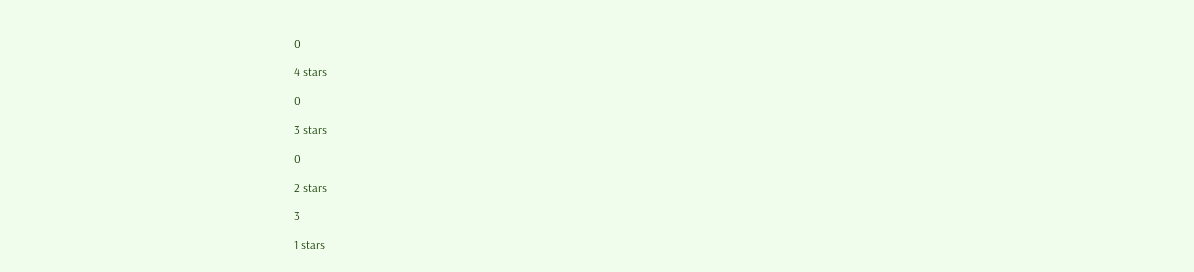0

4 stars

0

3 stars

0

2 stars

3

1 stars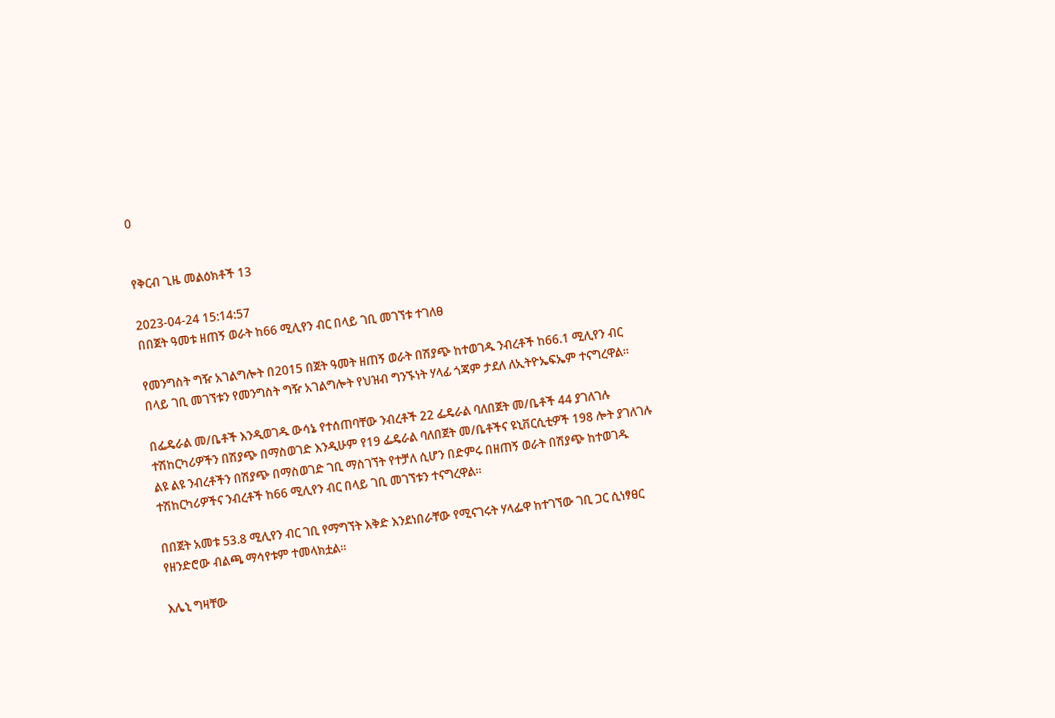0


የቅርብ ጊዜ መልዕክቶች 13

2023-04-24 15:14:57
በበጀት ዓመቱ ዘጠኝ ወራት ከ66 ሚሊየን ብር በላይ ገቢ መገኘቱ ተገለፀ

የመንግስት ግዥ አገልግሎት በ2015 በጀት ዓመት ዘጠኝ ወራት በሽያጭ ከተወገዱ ንብረቶች ከ66.1 ሚሊየን ብር በላይ ገቢ መገኘቱን የመንግስት ግዥ አገልግሎት የህዝብ ግንኙነት ሃላፊ ጎጃም ታደለ ለኢትዮኤፍኤም ተናግረዋል።

በፌዴራል መ/ቤቶች እንዲወገዱ ውሳኔ የተሰጠባቸው ንብረቶች 22 ፌዴራል ባለበጀት መ/ቤቶች 44 ያገለገሉ ተሽከርካሪዎችን በሽያጭ በማስወገድ እንዲሁም የ19 ፌዴራል ባለበጀት መ/ቤቶችና ዩኒቨርሲቲዎች 198 ሎት ያገለገሉ ልዩ ልዩ ንብረቶችን በሽያጭ በማስወገድ ገቢ ማስገኘት የተቻለ ሲሆን በድምሩ በዘጠኝ ወራት በሽያጭ ከተወገዱ ተሽከርካሪዎችና ንብረቶች ከ66 ሚሊየን ብር በላይ ገቢ መገኘቱን ተናግረዋል።

በበጀት አመቱ 53.8 ሚሊየን ብር ገቢ የማግኘት እቅድ እንደነበራቸው የሚናገሩት ሃላፌዋ ከተገኘው ገቢ ጋር ሲነፃፀር የዘንድሮው ብልጫ ማሳየቱም ተመላክቷል።

እሌኒ ግዛቸው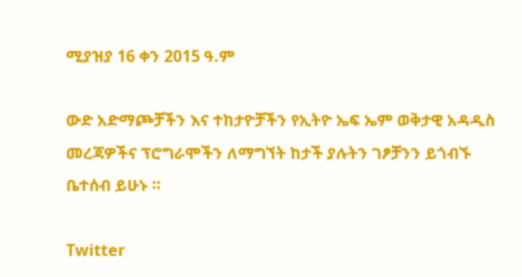ሚያዝያ 16 ቀን 2015 ዓ.ም

ውድ አድማጮቻችን እና ተከታዮቻችን የኢትዮ ኤፍ ኤም ወቅታዊ አዳዲስ መረጃዎችና ፕሮግራሞችን ለማግኘት ከታች ያሉትን ገፆቻንን ይጎብኙ ቤተሰብ ይሁኑ ።

Twitter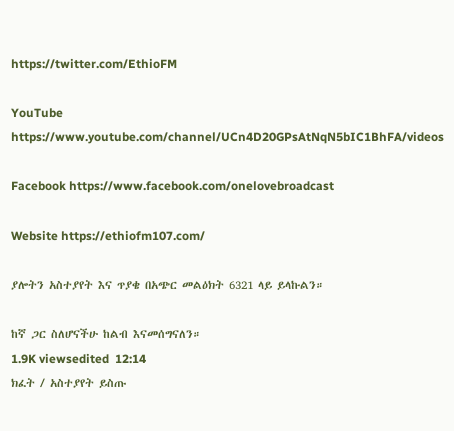https://twitter.com/EthioFM

YouTube https://www.youtube.com/channel/UCn4D20GPsAtNqN5bIC1BhFA/videos

Facebook https://www.facebook.com/onelovebroadcast

Website https://ethiofm107.com/

ያሎትን አስተያየት እና ጥያቄ በአጭር መልዕክት 6321 ላይ ይላኩልን።

ከኛ ጋር ስለሆናችሁ ከልብ እናመሰግናለን።
1.9K viewsedited  12:14
ክፈት / አስተያየት ይስጡ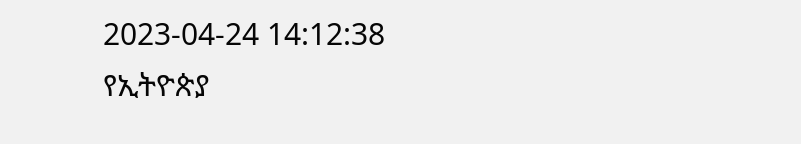2023-04-24 14:12:38
የኢትዮጵያ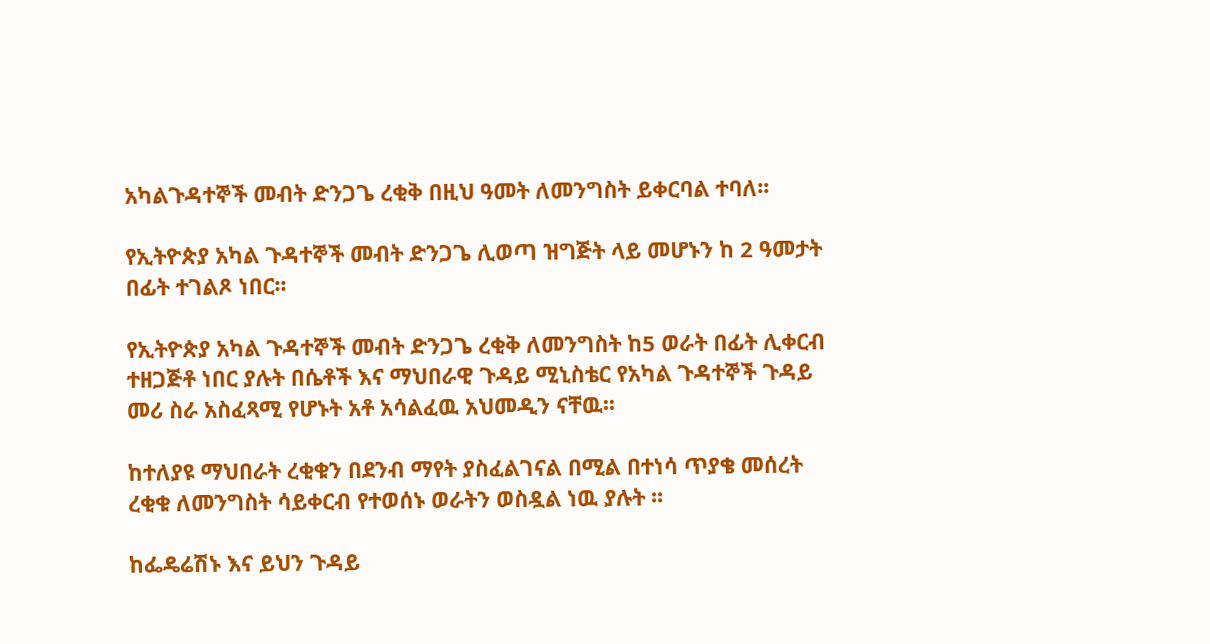አካልጉዳተኞች መብት ድንጋጌ ረቂቅ በዚህ ዓመት ለመንግስት ይቀርባል ተባለ፡፡

የኢትዮጵያ አካል ጉዳተኞች መብት ድንጋጌ ሊወጣ ዝግጅት ላይ መሆኑን ከ 2 ዓመታት በፊት ተገልጾ ነበር፡፡

የኢትዮጵያ አካል ጉዳተኞች መብት ድንጋጌ ረቂቅ ለመንግስት ከ5 ወራት በፊት ሊቀርብ ተዘጋጅቶ ነበር ያሉት በሴቶች እና ማህበራዊ ጉዳይ ሚኒስቴር የአካል ጉዳተኞች ጉዳይ መሪ ስራ አስፈጻሚ የሆኑት አቶ አሳልፈዉ አህመዲን ናቸዉ፡፡

ከተለያዩ ማህበራት ረቂቁን በደንብ ማየት ያስፈልገናል በሚል በተነሳ ጥያቄ መሰረት ረቂቁ ለመንግስት ሳይቀርብ የተወሰኑ ወራትን ወስዷል ነዉ ያሉት ፡፡

ከፌዴሬሽኑ እና ይህን ጉዳይ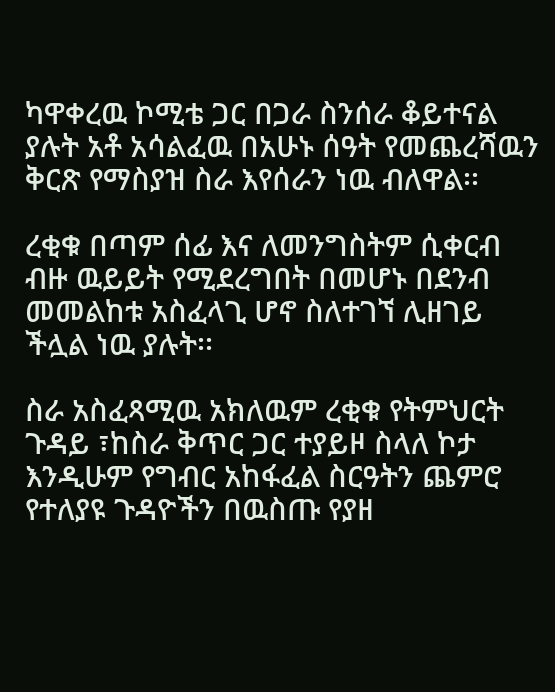ካዋቀረዉ ኮሚቴ ጋር በጋራ ስንሰራ ቆይተናል ያሉት አቶ አሳልፈዉ በአሁኑ ሰዓት የመጨረሻዉን ቅርጽ የማስያዝ ስራ እየሰራን ነዉ ብለዋል፡፡

ረቂቁ በጣም ሰፊ እና ለመንግስትም ሲቀርብ ብዙ ዉይይት የሚደረግበት በመሆኑ በደንብ መመልከቱ አስፈላጊ ሆኖ ስለተገኘ ሊዘገይ ችሏል ነዉ ያሉት፡፡

ስራ አስፈጻሚዉ አክለዉም ረቂቁ የትምህርት ጉዳይ ፣ከስራ ቅጥር ጋር ተያይዞ ስላለ ኮታ እንዲሁም የግብር አከፋፈል ስርዓትን ጨምሮ የተለያዩ ጉዳዮችን በዉስጡ የያዘ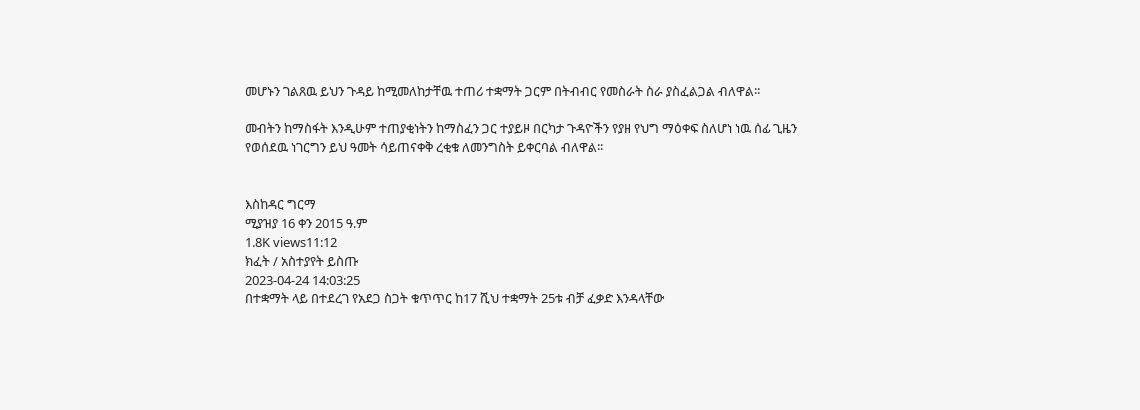መሆኑን ገልጸዉ ይህን ጉዳይ ከሚመለከታቸዉ ተጠሪ ተቋማት ጋርም በትብብር የመስራት ስራ ያስፈልጋል ብለዋል፡፡

መብትን ከማስፋት እንዲሁም ተጠያቂነትን ከማስፈን ጋር ተያይዞ በርካታ ጉዳዮችን የያዘ የህግ ማዕቀፍ ስለሆነ ነዉ ሰፊ ጊዜን የወሰደዉ ነገርግን ይህ ዓመት ሳይጠናቀቅ ረቂቁ ለመንግስት ይቀርባል ብለዋል፡፡


እስከዳር ግርማ
ሚያዝያ 16 ቀን 2015 ዓ.ም
1.8K views11:12
ክፈት / አስተያየት ይስጡ
2023-04-24 14:03:25
በተቋማት ላይ በተደረገ የአደጋ ስጋት ቁጥጥር ከ17 ሺህ ተቋማት 25ቱ ብቻ ፈቃድ እንዳላቸው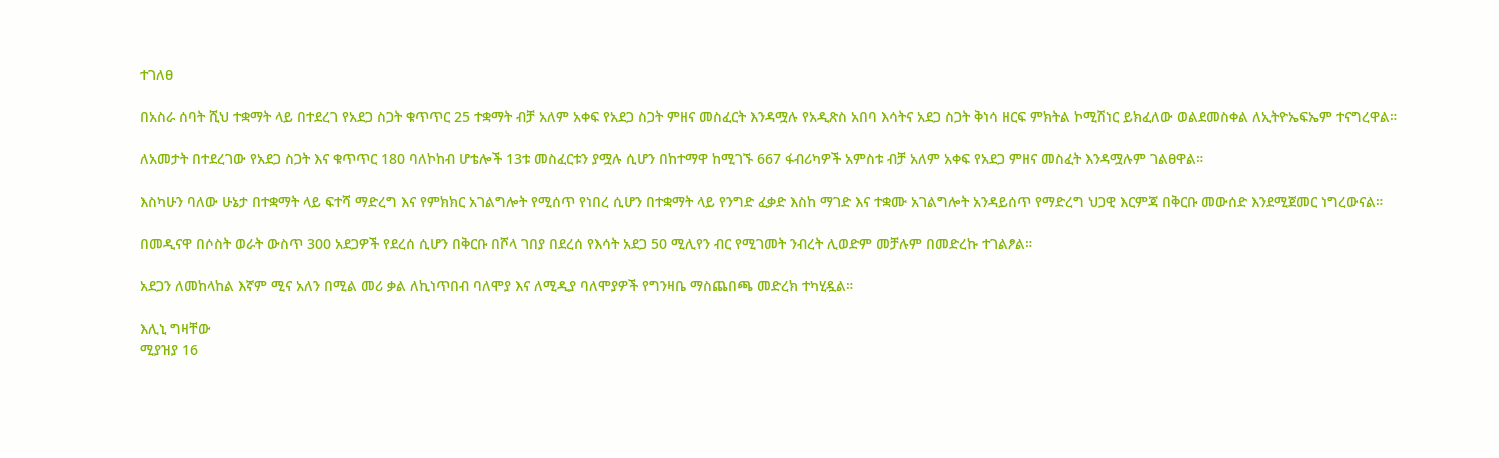ተገለፀ

በአስራ ሰባት ሺህ ተቋማት ላይ በተደረገ የአደጋ ስጋት ቁጥጥር 25 ተቋማት ብቻ አለም አቀፍ የአደጋ ስጋት ምዘና መስፈርት እንዳሟሉ የአዲጽስ አበባ እሳትና አደጋ ስጋት ቅነሳ ዘርፍ ምክትል ኮሚሽነር ይክፈለው ወልደመስቀል ለኢትዮኤፍኤም ተናግረዋል።

ለአመታት በተደረገው የአደጋ ስጋት እና ቁጥጥር 180 ባለኮከብ ሆቴሎች 13ቱ መስፈርቱን ያሟሉ ሲሆን በከተማዋ ከሚገኙ 667 ፋብሪካዎች አምስቱ ብቻ አለም አቀፍ የአደጋ ምዘና መስፈት እንዳሟሉም ገልፀዋል።

እስካሁን ባለው ሁኔታ በተቋማት ላይ ፍተሻ ማድረግ እና የምክክር አገልግሎት የሚሰጥ የነበረ ሲሆን በተቋማት ላይ የንግድ ፈቃድ እስከ ማገድ እና ተቋሙ አገልግሎት አንዳይሰጥ የማድረግ ህጋዊ እርምጃ በቅርቡ መውሰድ እንደሚጀመር ነግረውናል።

በመዲናዋ በሶስት ወራት ውስጥ 300 አደጋዎች የደረሰ ሲሆን በቅርቡ በሾላ ገበያ በደረሰ የእሳት አደጋ 50 ሚሊየን ብር የሚገመት ንብረት ሊወድም መቻሉም በመድረኩ ተገልፆል።

አደጋን ለመከላከል እኛም ሚና አለን በሚል መሪ ቃል ለኪነጥበብ ባለሞያ እና ለሚዲያ ባለሞያዎች የግንዛቤ ማስጨበጫ መድረክ ተካሂዷል።

እሊኒ ግዛቸው
ሚያዝያ 16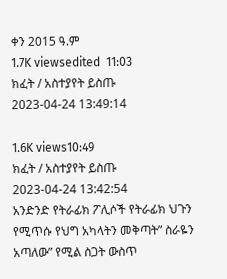ቀን 2015 ዓ.ም
1.7K viewsedited  11:03
ክፈት / አስተያየት ይስጡ
2023-04-24 13:49:14

1.6K views10:49
ክፈት / አስተያየት ይስጡ
2023-04-24 13:42:54
አንድንድ የትራፊክ ፖሊሶች የትራፊክ ህጉን የሚጥሱ የህግ አካላትን መቅጣት” ስራዬን አጣለው” የሚል ስጋት ውስጥ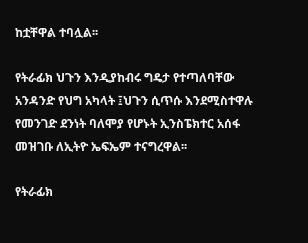ከቷቸዋል ተባሏል፡፡

የትራፊክ ህጉን እንዲያከብሩ ግዴታ የተጣለባቸው አንዳንድ የህግ አካላት ፤ህጉን ሲጥሱ እንደሚስተዋሉ የመንገድ ደንነት ባለሞያ የሆኑት ኢንስፔክተር አሰፋ መዝገቡ ለኢትዮ ኤፍኤም ተናግረዋል፡፡

የትራፊክ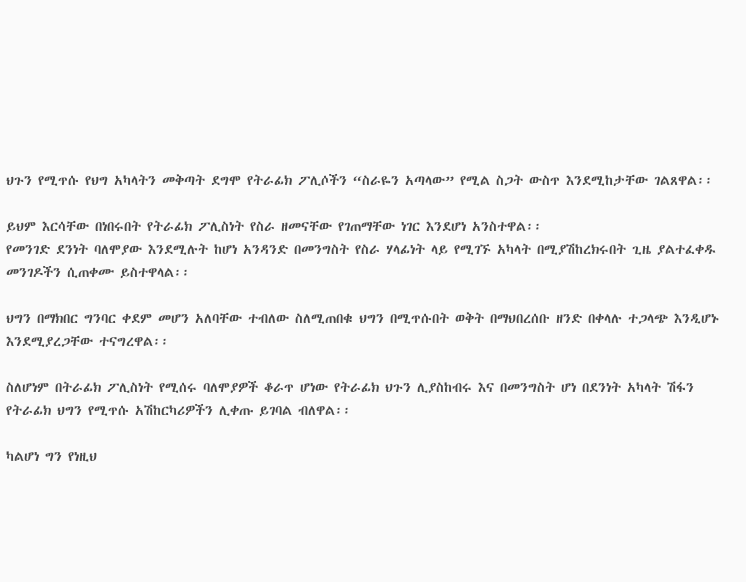ህጉን የሚጥሱ የህግ አካላትን መቅጣት ደግሞ የትራፊክ ፖሊሶችን “ስራዬን አጣላው” የሚል ስጋት ውስጥ እንደሚከታቸው ገልጸዋል፡፡

ይህም እርሳቸው በነበሩበት የትራፊክ ፖሊስነት የስራ ዘመናቸው የገጠማቸው ነገር እንደሆነ አንስተዋል፡፡
የመንገድ ደንነት ባለሞያው እንደሚሉት ከሆነ አንዳንድ በመንግስት የስራ ሃላፊነት ላይ የሚገኙ አካላት በሚያሽከረክሩበት ጊዜ ያልተፈቀዱ መንገዶችን ሲጠቀሙ ይስተዋላል፡፡

ህግን በማክበር ግንባር ቀደም መሆን አለባቸው ተብለው ስለሚጠበቁ ህግን በሚጥሱበት ወቅት በማህበረሰቡ ዘንድ በቀላሉ ተጋላጭ እንዲሆኑ እንደሚያረጋቸው ተናግረዋል፡፡

ስለሆነም በትራፊክ ፖሊስነት የሚሰሩ ባለሞያዎች ቆራጥ ሆነው የትራፊክ ህጉን ሊያስከብሩ እና በመንግስት ሆነ በደንነት አካላት ሽፋን የትራፊክ ህግን የሚጥሱ አሽከርካሪዎችን ሊቀጡ ይገባል ብለዋል፡፡

ካልሆነ ግን የነዚህ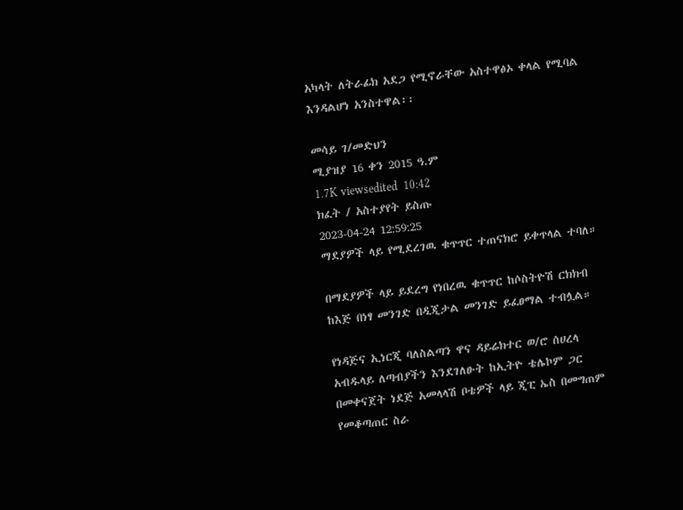አካላት ለትራፊክ አደጋ የሚኖራቸው አስተዋፅኦ ቀላል የሚባል እንዳልሆነ አንስተዋል፡፡

መሳይ ገ/መድህን
ሚያዝያ 16 ቀን 2015 ዓ.ም
1.7K viewsedited  10:42
ክፈት / አስተያየት ይስጡ
2023-04-24 12:59:25
ማደያዎች ላይ የሚደረገዉ ቁጥጥር ተጠናክሮ ይቀጥላል ተባለ።

በማደያዎች ላይ ይደረግ የነበረዉ ቁጥጥር ከሶስትዮሽ ርክክብ ከእጅ በነፃ መንገድ በዲጂታል መንገድ ይፈፀማል ተብሏል።

የነዳጅና ኢነርጂ ባለስልጣን ዋና ዳይሬክተር ወ/ሮ ሰሀረላ አብዱላይ ለጣብያችን እንደገለፁት ከኢትዮ ቴሌኮም ጋር በመቀናጀት ነደጅ አመላላሽ ቦቴዎች ላይ ጂፒ ኤስ በመግጠም የመቆጣጠር ስራ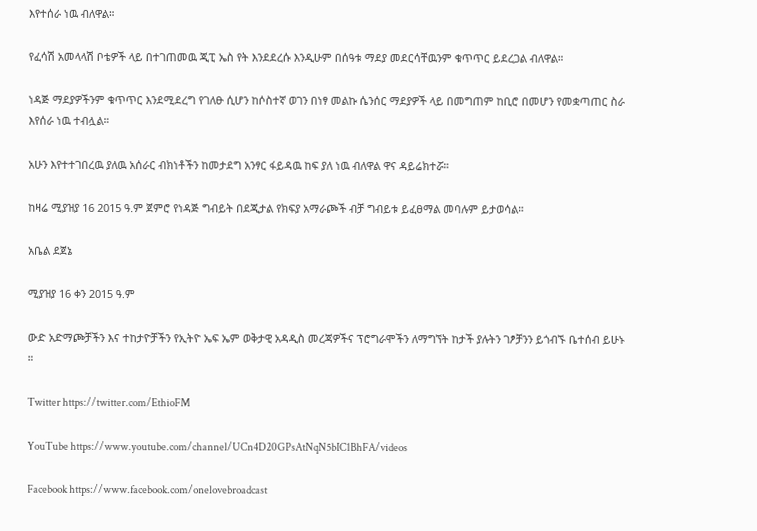እየተሰራ ነዉ ብለዋል።

የፈሳሽ አመላላሽ ቦቴዎች ላይ በተገጠመዉ ጂፒ ኤስ የት እንደደረሱ እንዲሁም በሰዓቱ ማደያ መደርሳቸዉንም ቁጥጥር ይደረጋል ብለዋል።

ነዳጅ ማደያዎችንም ቁጥጥር እንደሚደረግ የገለፁ ሲሆን ከሶስተኛ ወገን በነፃ መልኩ ሴንሰር ማደያዎች ላይ በመግጠም ከቢሮ በመሆን የመቋጣጠር ስራ እየሰራ ነዉ ተብሏል።

አሁን እየተተገበረዉ ያለዉ አሰራር ብክነቶችን ከመታደግ አንፃር ፋይዳዉ ከፍ ያለ ነዉ ብለዋል ዋና ዳይሬክተሯ።

ከዛሬ ሚያዝያ 16 2015 ዓ.ም ጀምሮ የነዳጅ ግብይት በደጂታል የክፍያ አማራጮች ብቻ ግብይቱ ይፈፀማል መባሉም ይታወሳል።

አቤል ደጀኔ

ሚያዝያ 16 ቀን 2015 ዓ.ም

ውድ አድማጮቻችን እና ተከታዮቻችን የኢትዮ ኤፍ ኤም ወቅታዊ አዳዲስ መረጃዎችና ፕሮግራሞችን ለማግኘት ከታች ያሉትን ገፆቻንን ይጎብኙ ቤተሰብ ይሁኑ ።

Twitter https://twitter.com/EthioFM

YouTube https://www.youtube.com/channel/UCn4D20GPsAtNqN5bIC1BhFA/videos

Facebook https://www.facebook.com/onelovebroadcast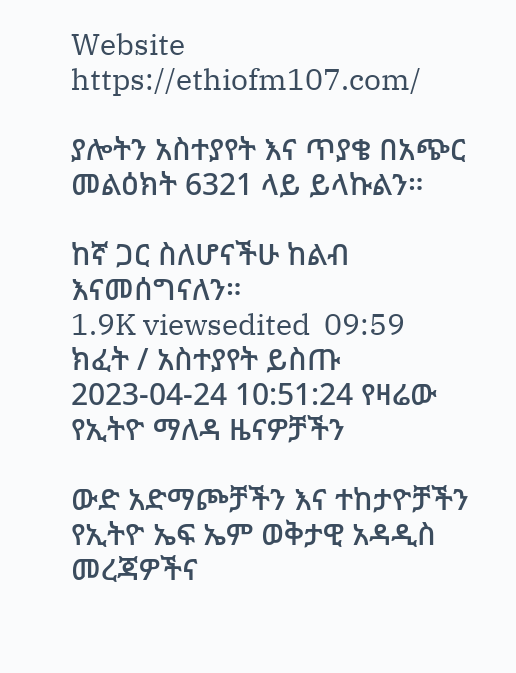Website https://ethiofm107.com/

ያሎትን አስተያየት እና ጥያቄ በአጭር መልዕክት 6321 ላይ ይላኩልን።

ከኛ ጋር ስለሆናችሁ ከልብ እናመሰግናለን።
1.9K viewsedited  09:59
ክፈት / አስተያየት ይስጡ
2023-04-24 10:51:24 የዛሬው የኢትዮ ማለዳ ዜናዎቻችን

ውድ አድማጮቻችን እና ተከታዮቻችን የኢትዮ ኤፍ ኤም ወቅታዊ አዳዲስ መረጃዎችና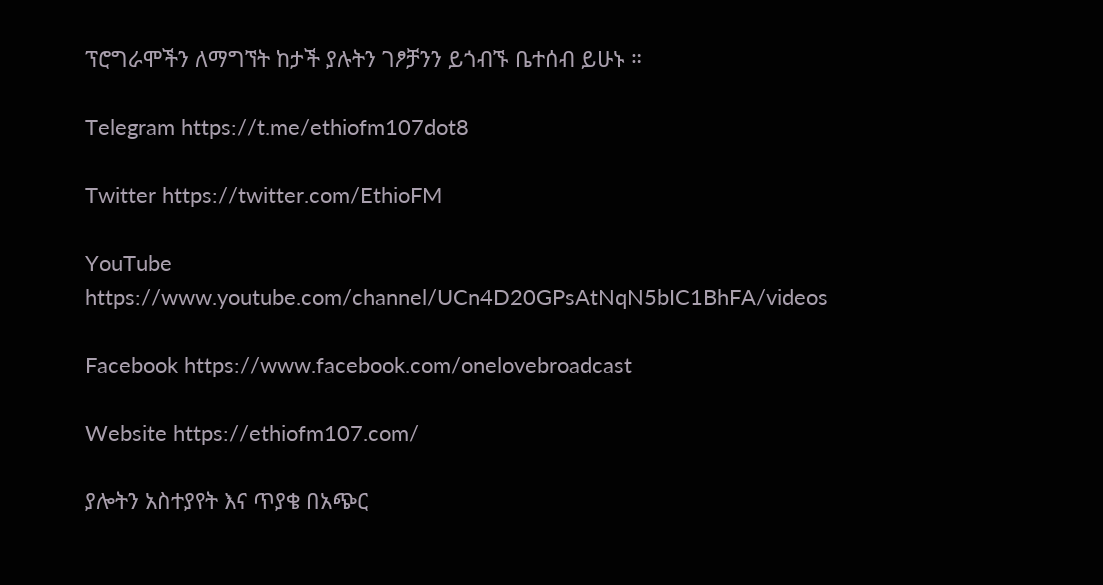ፕሮግራሞችን ለማግኘት ከታች ያሉትን ገፆቻንን ይጎብኙ ቤተሰብ ይሁኑ ።

Telegram https://t.me/ethiofm107dot8

Twitter https://twitter.com/EthioFM

YouTube https://www.youtube.com/channel/UCn4D20GPsAtNqN5bIC1BhFA/videos

Facebook https://www.facebook.com/onelovebroadcast

Website https://ethiofm107.com/

ያሎትን አስተያየት እና ጥያቄ በአጭር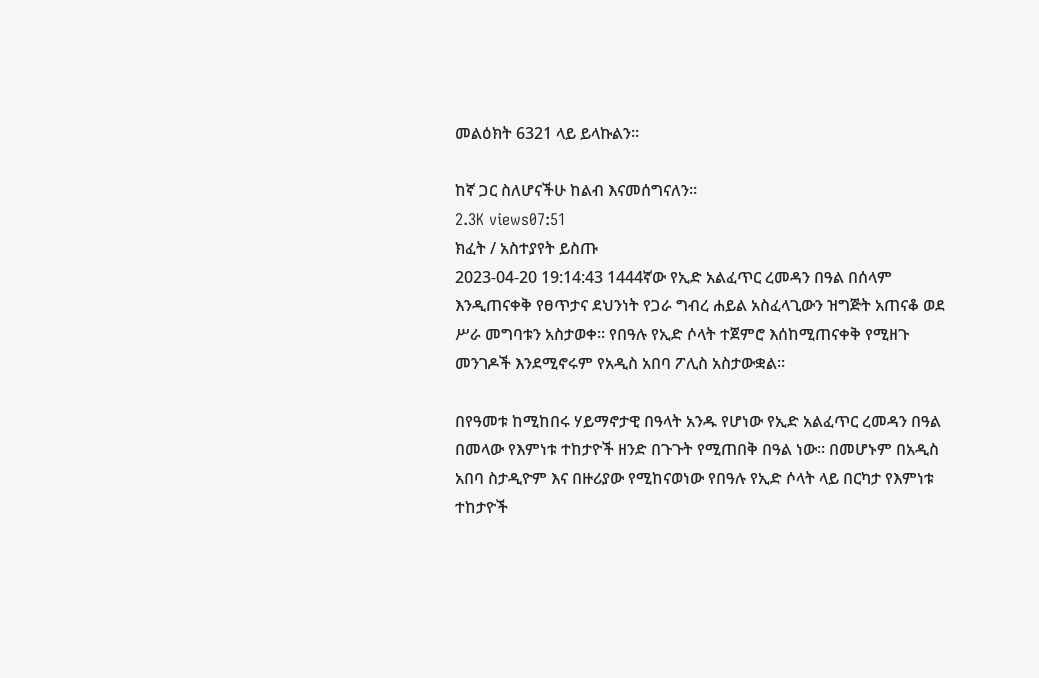መልዕክት 6321 ላይ ይላኩልን።

ከኛ ጋር ስለሆናችሁ ከልብ እናመሰግናለን።
2.3K views07:51
ክፈት / አስተያየት ይስጡ
2023-04-20 19:14:43 1444ኛው የኢድ አልፈጥር ረመዳን በዓል በሰላም እንዲጠናቀቅ የፀጥታና ደህንነት የጋራ ግብረ ሐይል አስፈላጊውን ዝግጅት አጠናቆ ወደ ሥራ መግባቱን አስታወቀ፡፡ የበዓሉ የኢድ ሶላት ተጀምሮ እሰከሚጠናቀቅ የሚዘጉ መንገዶች እንደሚኖሩም የአዲስ አበባ ፖሊስ አስታውቋል፡፡

በየዓመቱ ከሚከበሩ ሃይማኖታዊ በዓላት አንዱ የሆነው የኢድ አልፈጥር ረመዳን በዓል በመላው የእምነቱ ተከታዮች ዘንድ በጉጉት የሚጠበቅ በዓል ነው፡፡ በመሆኑም በአዲስ አበባ ስታዲዮም እና በዙሪያው የሚከናወነው የበዓሉ የኢድ ሶላት ላይ በርካታ የእምነቱ ተከታዮች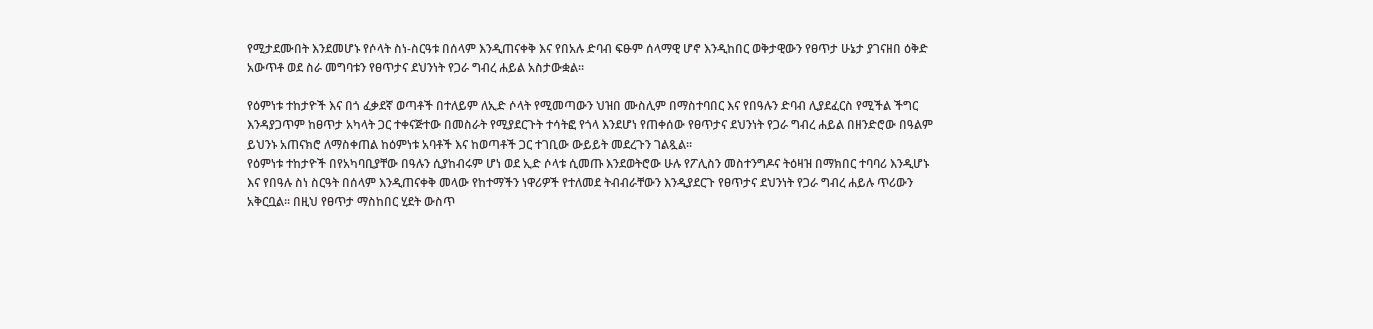የሚታደሙበት እንደመሆኑ የሶላት ስነ-ስርዓቱ በሰላም እንዲጠናቀቅ እና የበአሉ ድባብ ፍፁም ሰላማዊ ሆኖ እንዲከበር ወቅታዊውን የፀጥታ ሁኔታ ያገናዘበ ዕቅድ አውጥቶ ወደ ስራ መግባቱን የፀጥታና ደህንነት የጋራ ግብረ ሐይል አስታውቋል፡፡

የዕምነቱ ተከታዮች እና በጎ ፈቃደኛ ወጣቶች በተለይም ለኢድ ሶላት የሚመጣውን ህዝበ ሙስሊም በማስተባበር እና የበዓሉን ድባብ ሊያደፈርስ የሚችል ችግር እንዳያጋጥም ከፀጥታ አካላት ጋር ተቀናጅተው በመስራት የሚያደርጉት ተሳትፎ የጎላ እንደሆነ የጠቀሰው የፀጥታና ደህንነት የጋራ ግብረ ሐይል በዘንድሮው በዓልም ይህንኑ አጠናክሮ ለማስቀጠል ከዕምነቱ አባቶች እና ከወጣቶች ጋር ተገቢው ውይይት መደረጉን ገልጿል፡፡
የዕምነቱ ተከታዮች በየአካባቢያቸው በዓሉን ሲያከብሩም ሆነ ወደ ኢድ ሶላቱ ሲመጡ እንደወትሮው ሁሉ የፖሊስን መስተንግዶና ትዕዛዝ በማክበር ተባባሪ እንዲሆኑ እና የበዓሉ ስነ ስርዓት በሰላም እንዲጠናቀቅ መላው የከተማችን ነዋሪዎች የተለመደ ትብብራቸውን እንዲያደርጉ የፀጥታና ደህንነት የጋራ ግብረ ሐይሉ ጥሪውን አቅርቧል፡፡ በዚህ የፀጥታ ማስከበር ሂደት ውስጥ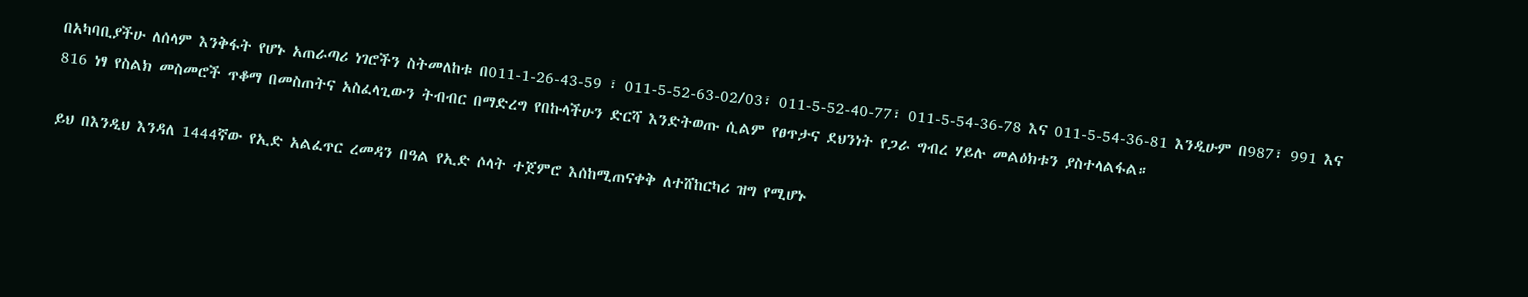በአካባቢያችሁ ለሰላም እንቅፋት የሆኑ አጠራጣሪ ነገሮችን ስትመለከቱ በ011-1-26-43-59 ፣ 011-5-52-63-02/03፣ 011-5-52-40-77፣ 011-5-54-36-78 እና 011-5-54-36-81 እንዲሁም በ987፣ 991 እና 816 ነፃ የስልክ መስመሮች ጥቆማ በመስጠትና አስፈላጊውን ትብብር በማድረግ የበኩላችሁን ድርሻ እንድትወጡ ሲልም የፀጥታና ደህንነት የጋራ ግብረ ሃይሉ መልዕክቱን ያስተላልፋል።

ይህ በእንዲህ እንዳለ 1444ኛው የኢድ አልፈጥር ረመዳን በዓል የኢድ ሶላት ተጀምሮ እሰከሚጠናቀቅ ለተሸከርካሪ ዝግ የሚሆኑ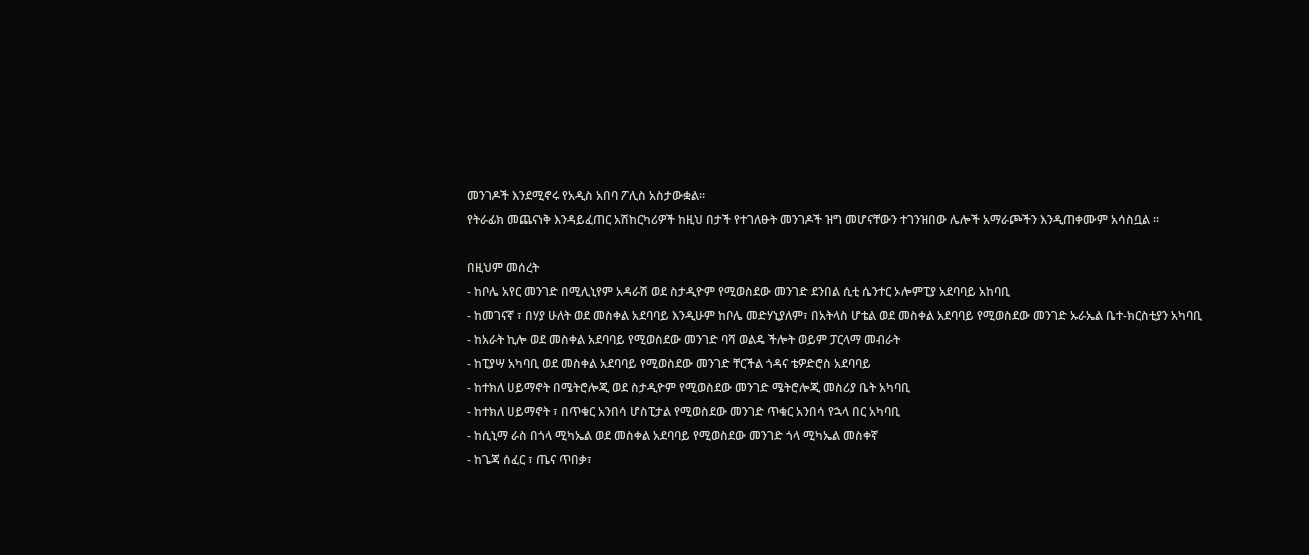መንገዶች እንደሚኖሩ የአዲስ አበባ ፖሊስ አስታውቋል፡፡
የትራፊክ መጨናነቅ እንዳይፈጠር አሽከርካሪዎች ከዚህ በታች የተገለፁት መንገዶች ዝግ መሆናቸውን ተገንዝበው ሌሎች አማራጮችን እንዲጠቀሙም አሳስቧል ፡፡

በዚህም መሰረት
- ከቦሌ አየር መንገድ በሚሊኒየም አዳራሽ ወደ ስታዲዮም የሚወስደው መንገድ ደንበል ሲቲ ሴንተር ኦሎምፒያ አደባባይ አከባቢ
- ከመገናኛ ፣ በሃያ ሁለት ወደ መስቀል አደባባይ እንዲሁም ከቦሌ መድሃኒያለም፣ በአትላስ ሆቴል ወደ መስቀል አደባባይ የሚወስደው መንገድ ኡራኤል ቤተ-ክርስቲያን አካባቢ
- ከአራት ኪሎ ወደ መስቀል አደባባይ የሚወስደው መንገድ ባሻ ወልዴ ችሎት ወይም ፓርላማ መብራት
- ከፒያሣ አካባቢ ወደ መስቀል አደባባይ የሚወስደው መንገድ ቸርችል ጎዳና ቴዎድሮስ አደባባይ
- ከተክለ ሀይማኖት በሜትሮሎጂ ወደ ስታዲዮም የሚወስደው መንገድ ሜትሮሎጂ መስሪያ ቤት አካባቢ
- ከተክለ ሀይማኖት ፣ በጥቁር አንበሳ ሆስፒታል የሚወስደው መንገድ ጥቁር አንበሳ የኋላ በር አካባቢ
- ከሲኒማ ራስ በጎላ ሚካኤል ወደ መስቀል አደባባይ የሚወስደው መንገድ ጎላ ሚካኤል መስቀኛ
- ከጌጃ ሰፈር ፣ ጤና ጥበቃ፣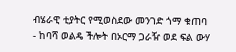ብሄራዊ ቲያትር የሚወስደው መንገድ ጎማ ቁጠባ
- ከባሻ ወልዴ ችሎት በኦርማ ጋራዥ ወደ ፍል ውሃ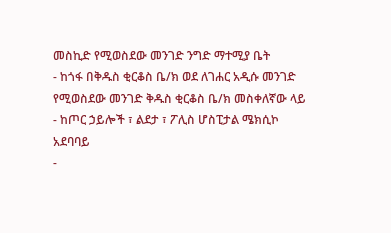መስኪድ የሚወስደው መንገድ ንግድ ማተሚያ ቤት
- ከጎፋ በቅዱስ ቂርቆስ ቤ/ክ ወደ ለገሐር አዲሱ መንገድ የሚወስደው መንገድ ቅዱስ ቂርቆስ ቤ/ክ መስቀለኛው ላይ
- ከጦር ኃይሎች ፣ ልደታ ፣ ፖሊስ ሆስፒታል ሜክሲኮ አደባባይ
-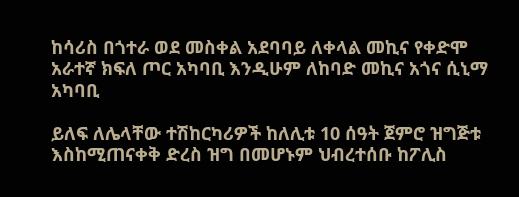ከሳሪስ በጎተራ ወደ መስቀል አደባባይ ለቀላል መኪና የቀድሞ አራተኛ ክፍለ ጦር አካባቢ እንዲሁም ለከባድ መኪና አጎና ሲኒማ አካባቢ

ይለፍ ለሌላቸው ተሽከርካሪዎች ከለሊቱ 10 ሰዓት ጀምሮ ዝግጅቱ እስከሚጠናቀቅ ድረስ ዝግ በመሆኑም ህብረተሰቡ ከፖሊስ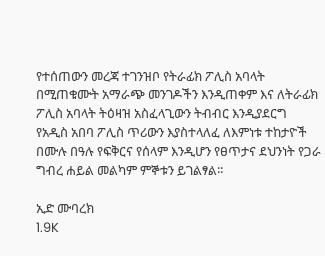የተሰጠውን መረጃ ተገንዝቦ የትራፊክ ፖሊስ አባላት በሚጠቁሙት አማራጭ መንገዶችን እንዲጠቀም እና ለትራፊክ ፖሊስ አባላት ትዕዛዝ አስፈላጊውን ትብብር እንዲያደርግ የአዲስ አበባ ፖሊስ ጥሪውን እያስተላለፈ ለእምነቱ ተከታዮች በሙሉ በዓሉ የፍቅርና የሰላም እንዲሆን የፀጥታና ደህንነት የጋራ ግብረ ሐይል መልካም ምኞቱን ይገልፃል፡፡

ኢድ ሙባረክ
1.9K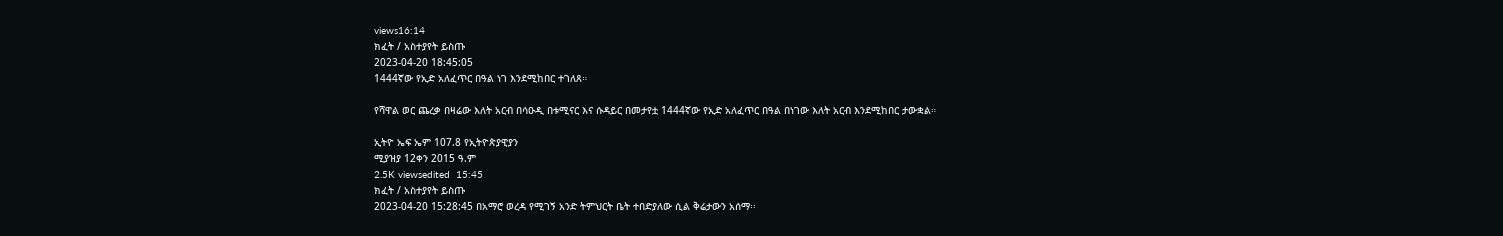views16:14
ክፈት / አስተያየት ይስጡ
2023-04-20 18:45:05
1444ኛው የኢድ አለፈጥር በዓል ነገ እንደሚከበር ተገለጸ።

የሻዋል ወር ጨረቃ በዛሬው እለት አርብ በሳዑዲ በቱሚናር እና ሱዳይር በመታየቷ 1444ኛው የኢድ አለፈጥር በዓል በነገው እለት አርብ እንደሚከበር ታውቋል።

ኢትዮ ኤፍ ኤም 107.8 የኢትዮጵያዊያን
ሚያዝያ 12ቀን 2015 ዓ.ም
2.5K viewsedited  15:45
ክፈት / አስተያየት ይስጡ
2023-04-20 15:28:45 በአማሮ ወረዳ የሚገኝ አንድ ትምህርት ቤት ተበድያለው ሲል ቅሬታውን አሰማ፡፡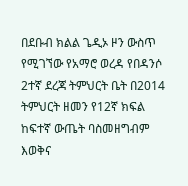በደቡብ ክልል ጌዲኦ ዞን ውስጥ የሚገኘው የአማሮ ወረዳ የበዳንሶ 2ተኛ ደረጃ ትምህርት ቤት በ2014 ትምህርት ዘመን የ12ኛ ክፍል ከፍተኛ ውጤት ባስመዘግብም እወቅና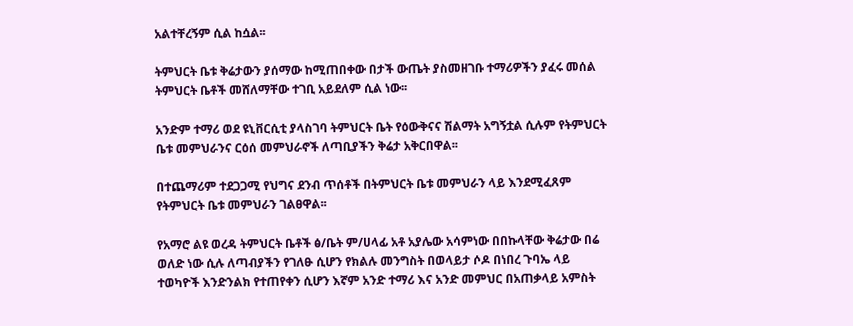አልተቸረኝም ሲል ከሷል፡፡

ትምህርት ቤቱ ቅሬታውን ያሰማው ከሚጠበቀው በታች ውጤት ያስመዘገቡ ተማሪዎችን ያፈሩ መሰል ትምህርት ቤቶች መሸለማቸው ተገቢ አይደለም ሲል ነው፡፡

አንድም ተማሪ ወደ ዩኒቨርሲቲ ያላስገባ ትምህርት ቤት የዕውቅናና ሽልማት አግኝቷል ሲሉም የትምህርት ቤቱ መምህራንና ርዕሰ መምህራኖች ለጣቢያችን ቅሬታ አቅርበዋል፡፡

በተጨማሪም ተደጋጋሚ የህግና ደንብ ጥሰቶች በትምህርት ቤቱ መምህራን ላይ እንደሚፈጸም የትምህርት ቤቱ መምህራን ገልፀዋል፡፡

የአማሮ ልዩ ወረዳ ትምህርት ቤቶች ፅ/ቤት ም/ሀላፊ አቶ አያሌው አሳምነው በበኩላቸው ቅሬታው በሬ ወለድ ነው ሲሉ ለጣብያችን የገለፁ ሲሆን የክልሉ መንግስት በወላይታ ሶዶ በነበረ ጉባኤ ላይ ተወካዮች እንድንልክ የተጠየቀን ሲሆን እኛም አንድ ተማሪ እና አንድ መምህር በአጠቃላይ አምስት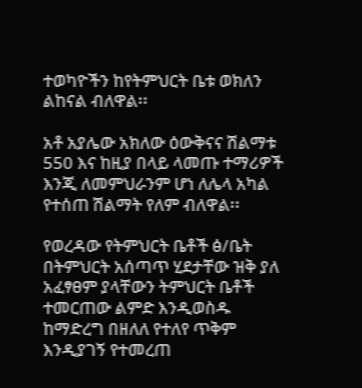ተወካዮችን ከየትምህርት ቤቱ ወክለን ልከናል ብለዋል፡፡

አቶ አያሌው አክለው ዕውቅናና ሽልማቱ 550 እና ከዚያ በላይ ላመጡ ተማሪዎች እንጂ ለመምህራንም ሆነ ለሌላ አካል የተሰጠ ሽልማት የለም ብለዋል፡፡

የወረዳው የትምህርት ቤቶች ፅ/ቤት በትምህርት አሰጣጥ ሂደታቸው ዝቅ ያለ አፈፃፀም ያላቸውን ትምህርት ቤቶች ተመርጠው ልምድ እንዲወስዱ ከማድረግ በዘለለ የተለየ ጥቅም እንዲያገኝ የተመረጠ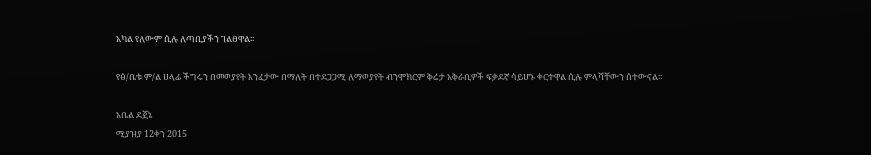አካል የለውም ሲሉ ለጣቢያችን ገልፀዋል፡፡

የፅ/ቤቱ ም/ል ሀላፊ ችግሩን በመወያየት እንፈታው በማለት በተደጋጋሚ ለማወያየት ብንሞክርም ቅሬታ አቅራቢዎች ፍቃደኛ ሳይሆኑ ቀርተዋል ሲሉ ምላሻቸውን ሰተውናል፡፡

አቤል ደጀኔ
ሚያዝያ 12ቀን 2015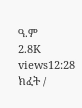ዓ.ም
2.8K views12:28
ክፈት /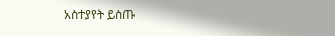አስተያየት ይስጡ